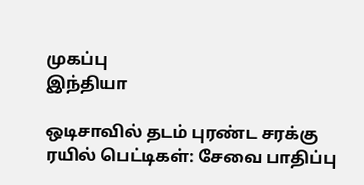முகப்பு
இந்தியா

ஒடிசாவில் தடம் புரண்ட சரக்கு ரயில் பெட்டிகள்: சேவை பாதிப்பு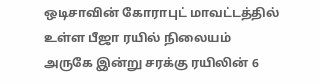ஒடிசாவின் கோராபுட் மாவட்டத்தில் உள்ள பீஜா ரயில் நிலையம் அருகே இன்று சரக்கு ரயிலின் 6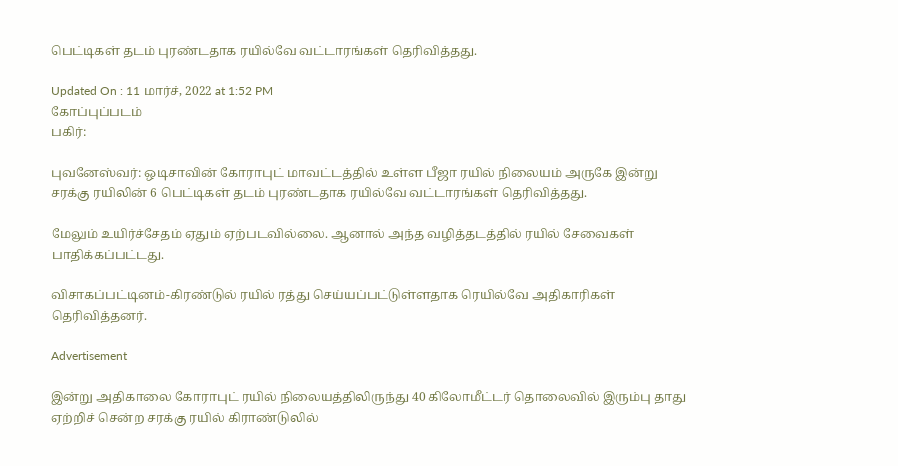பெட்டிகள் தடம் புரண்டதாக ரயில்வே வட்டாரங்கள் தெரிவித்தது.

Updated On : 11 மார்ச், 2022 at 1:52 PM
கோப்புப்படம்
பகிர்:

புவனேஸ்வர்: ஒடிசாவின் கோராபுட் மாவட்டத்தில் உள்ள பீஜா ரயில் நிலையம் அருகே இன்று சரக்கு ரயிலின் 6 பெட்டிகள் தடம் புரண்டதாக ரயில்வே வட்டாரங்கள் தெரிவித்தது.

மேலும் உயிர்ச்சேதம் ஏதும் ஏற்படவில்லை. ஆனால் அந்த வழித்தடத்தில் ரயில் சேவைகள் பாதிக்கப்பட்டது.

விசாகப்பட்டினம்-கிரண்டுல் ரயில் ரத்து செய்யப்பட்டுள்ளதாக ரெயில்வே அதிகாரிகள் தெரிவித்தனர்.

Advertisement

இன்று அதிகாலை கோராபுட் ரயில் நிலையத்திலிருந்து 40 கிலோமீட்டர் தொலைவில் இரும்பு தாது ஏற்றிச் சென்ற சரக்கு ரயில் கிராண்டுலில்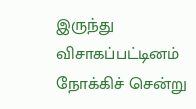இருந்து விசாகப்பட்டினம் நோக்கிச் சென்று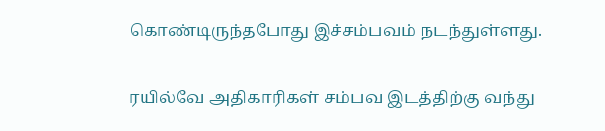கொண்டிருந்தபோது இச்சம்பவம் நடந்துள்ளது.

ரயில்வே அதிகாரிகள் சம்பவ இடத்திற்கு வந்து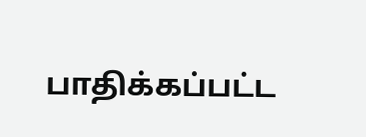பாதிக்கப்பட்ட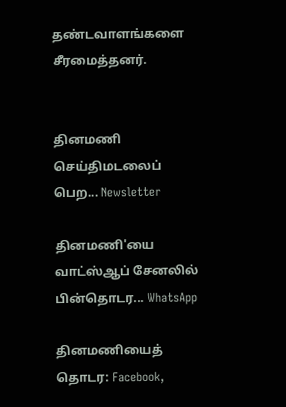தண்டவாளங்களை சீரமைத்தனர்.


தினமணி செய்திமடலைப் பெற... Newsletter

தினமணி'யை வாட்ஸ்ஆப் சேனலில் பின்தொடர... WhatsApp

தினமணியைத் தொடர: Facebook,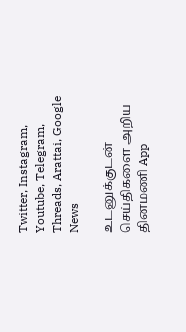Twitter, Instagram, Youtube, Telegram, Threads, Arattai, Google News

உடனுக்குடன் செய்திகளை அறிய தினமணி App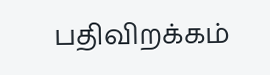பதிவிறக்கம்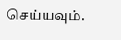செய்யவும்.